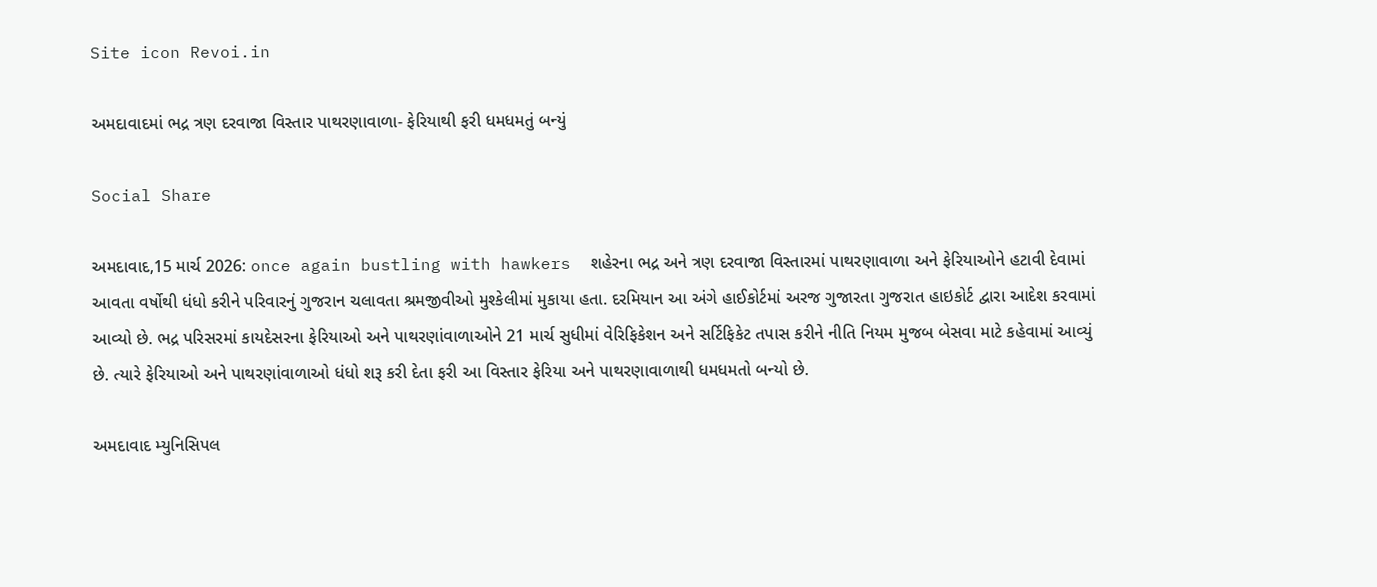Site icon Revoi.in

અમદાવાદમાં ભદ્ર ત્રણ દરવાજા વિસ્તાર પાથરણાવાળા- ફેરિયાથી ફરી ધમધમતું બન્યું

Social Share

અમદાવાદ,15 માર્ચ 2026: once again bustling with hawkers  શહેરના ભદ્ર અને ત્રણ દરવાજા વિસ્તારમાં પાથરણાવાળા અને ફેરિયાઓને હટાવી દેવામાં આવતા વર્ષોથી ધંધો કરીને પરિવારનું ગુજરાન ચલાવતા શ્રમજીવીઓ મુશ્કેલીમાં મુકાયા હતા. દરમિયાન આ અંગે હાઈકોર્ટમાં અરજ ગુજારતા ગુજરાત હાઇકોર્ટ દ્વારા આદેશ કરવામાં આવ્યો છે. ભદ્ર પરિસરમાં કાયદેસરના ફેરિયાઓ અને પાથરણાંવાળાઓને 21 માર્ચ સુધીમાં વેરિફિકેશન અને સર્ટિફિકેટ તપાસ કરીને નીતિ નિયમ મુજબ બેસવા માટે કહેવામાં આવ્યું છે. ત્યારે ફેરિયાઓ અને પાથરણાંવાળાઓ ધંધો શરૂ કરી દેતા ફરી આ વિસ્તાર ફેરિયા અને પાથરણાવાળાથી ધમધમતો બન્યો છે.

અમદાવાદ મ્યુનિસિપલ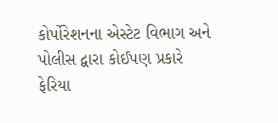કોર્પોરેશનના એસ્ટેટ વિભાગ અને પોલીસ દ્વારા કોઈપણ પ્રકારે ફેરિયા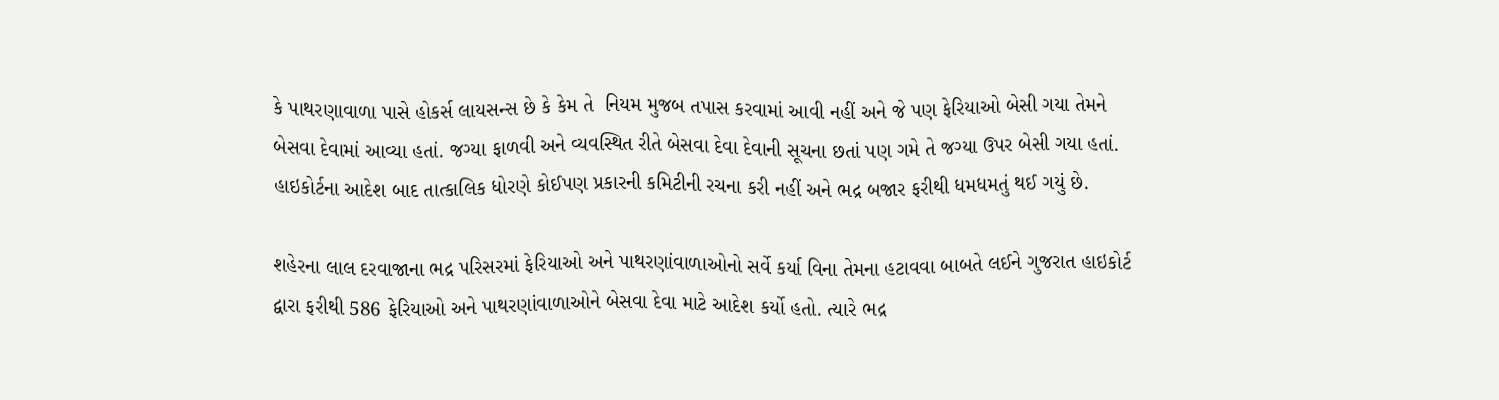કે પાથરણાવાળા પાસે હોકર્સ લાયસન્સ છે કે કેમ તે  નિયમ મુજબ તપાસ કરવામાં આવી નહીં અને જે પણ ફેરિયાઓ બેસી ગયા તેમને બેસવા દેવામાં આવ્યા હતાં. જગ્યા ફાળવી અને વ્યવસ્થિત રીતે બેસવા દેવા દેવાની સૂચના છતાં પણ ગમે તે જગ્યા ઉપર બેસી ગયા હતાં. હાઇકોર્ટના આદેશ બાદ તાત્કાલિક ધોરણે કોઈપણ પ્રકારની કમિટીની રચના કરી નહીં અને ભદ્ર બજાર ફરીથી ધમધમતું થઈ ગયું છે.

શહેરના લાલ દરવાજાના ભદ્ર પરિસરમાં ફેરિયાઓ અને પાથરણાંવાળાઓનો સર્વે કર્યા વિના તેમના હટાવવા બાબતે લઈને ગુજરાત હાઇકોર્ટ દ્વારા ફરીથી 586 ફેરિયાઓ અને પાથરણાંવાળાઓને બેસવા દેવા માટે આદેશ કર્યો હતો. ત્યારે ભદ્ર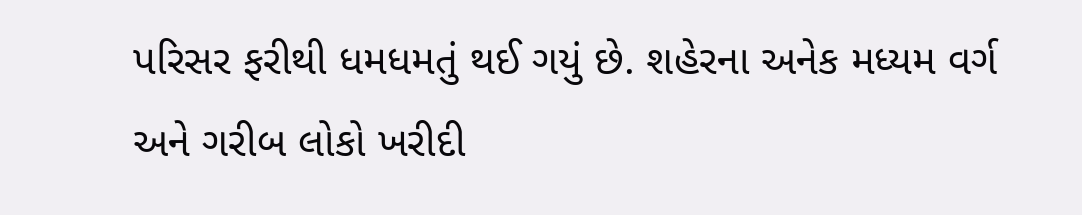પરિસર ફરીથી ધમધમતું થઈ ગયું છે. શહેરના અનેક મધ્યમ વર્ગ અને ગરીબ લોકો ખરીદી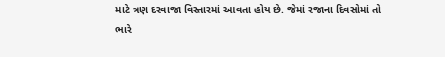માટે ત્રણ દરવાજા વિસ્તારમાં આવતા હોય છે. જેમાં રજાના દિવસોમાં તો ભારે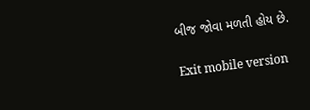બીજ જોવા મળતી હોય છે.

Exit mobile version